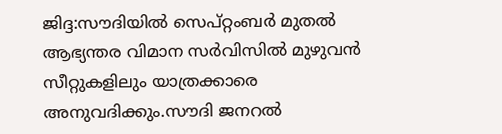ജിദ്ദ:സൗദിയില്‍ സെപ്റ്റംബര്‍ മുതല്‍ ആഭ്യന്തര വിമാന സര്‍വിസില്‍ മുഴുവന്‍ സീറ്റുകളിലും യാത്രക്കാരെ അനുവദിക്കും.സൗദി ജനറല്‍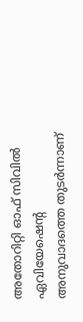അതോറിറ്റി ഓഫ് സിവില്‍ ഏവിയേഷ‍െന്‍റ അനുവാദത്തെ തുടര്‍ന്നാണ്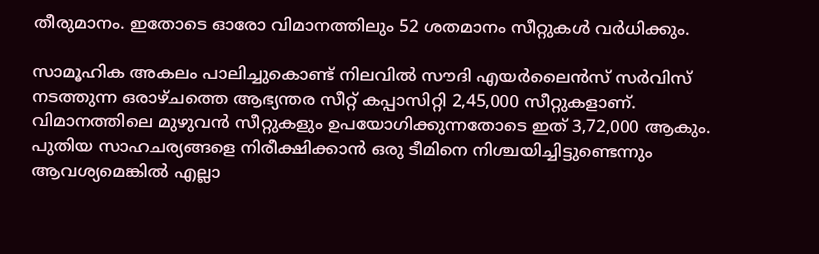തീരുമാനം. ഇതോടെ ഓരോ വിമാനത്തിലും 52 ശതമാനം സീറ്റുകള്‍ വര്‍ധിക്കും.

സാമൂഹിക അകലം പാലിച്ചുകൊണ്ട്‌ നിലവില്‍ സൗദി എയര്‍ലൈന്‍സ് സര്‍വിസ് നടത്തുന്ന ഒരാഴ്ചത്തെ ആഭ്യന്തര സീറ്റ് കപ്പാസിറ്റി 2,45,000 സീറ്റുകളാണ്. വിമാനത്തിലെ മുഴുവന്‍ സീറ്റുകളും ഉപയോഗിക്കുന്നതോടെ ഇത് 3,72,000 ആകും. പുതിയ സാഹചര്യങ്ങളെ നിരീക്ഷിക്കാന്‍ ഒരു ടീമിനെ നിശ്ചയിച്ചിട്ടുണ്ടെന്നും ആവശ്യമെങ്കില്‍ എല്ലാ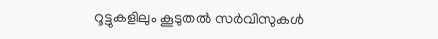റൂട്ടുകളിലും കൂടുതല്‍ സര്‍വിസുകള്‍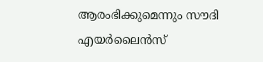ആരംഭിക്കുമെന്നും സൗദി എയര്‍ലൈന്‍സ്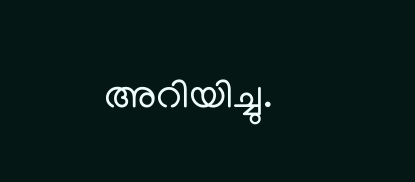അറിയിച്ചു.